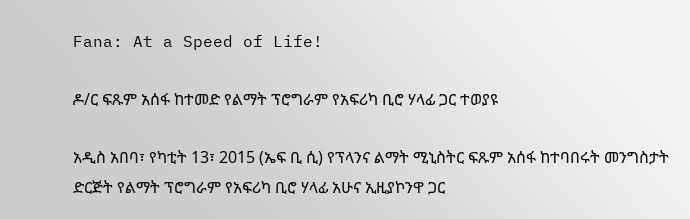Fana: At a Speed of Life!

ዶ/ር ፍጹም አሰፋ ከተመድ የልማት ፕሮግራም የአፍሪካ ቢሮ ሃላፊ ጋር ተወያዩ

አዲስ አበባ፣ የካቲት 13፣ 2015 (ኤፍ ቢ ሲ) የፕላንና ልማት ሚኒስትር ፍጹም አሰፋ ከተባበሩት መንግስታት ድርጅት የልማት ፕሮግራም የአፍሪካ ቢሮ ሃላፊ አሁና ኢዚያኮንዋ ጋር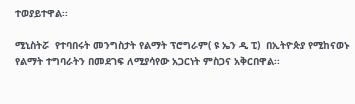ተወያይተዋል፡፡

ሚኒስትሯ  የተባበሩት መንግስታት የልማት ፕሮግራም( ዩ ኤን ዲ ፒ)  በኢትዮጵያ የሚከናወኑ የልማት ተግባራትን በመደገፍ ለሚያሳየው አጋርነት ምስጋና አቅርበዋል፡፡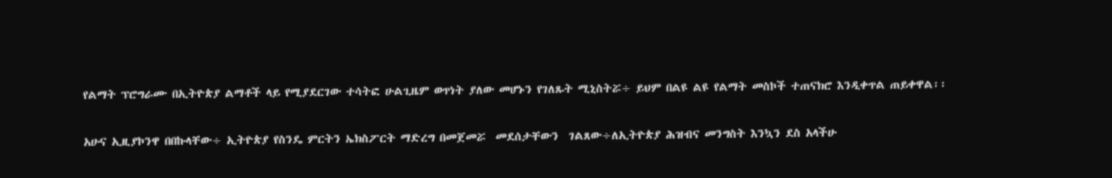የልማት ፕሮግራሙ በኢትዮጵያ ልማቶች ላይ የሚያደርገው ተሳትፎ ሁልጊዜም ወጥነት ያለው መሆኑን የገለጹት ሚኒስትሯ÷ ይህም በልዩ ልዩ የልማት መስኮች ተጠናክሮ እንዲቀጥል ጠይቀዋል፡፡

አሁና ኢዚያኮንዋ በበኩላቸው÷ ኢትዮጵያ የስንዴ ምርትን ኤክስፖርት ማድረግ በመጀመሯ  መደሰታቸውን  ገልጸው÷ለኢትዮጵያ ሕዝብና መንግስት እንኳን ደስ አላችሁ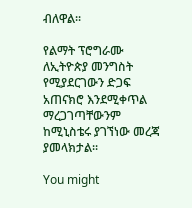ብለዋል፡፡

የልማት ፕሮግራሙ ለኢትዮጵያ መንግስት የሚያደርገውን ድጋፍ አጠናክሮ እንደሚቀጥል ማረጋገጣቸውንም ከሚኒስቴሩ ያገኘነው መረጃ ያመላክታል፡፡

You might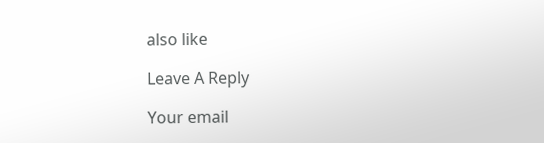also like

Leave A Reply

Your email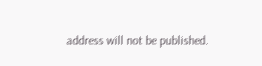address will not be published.